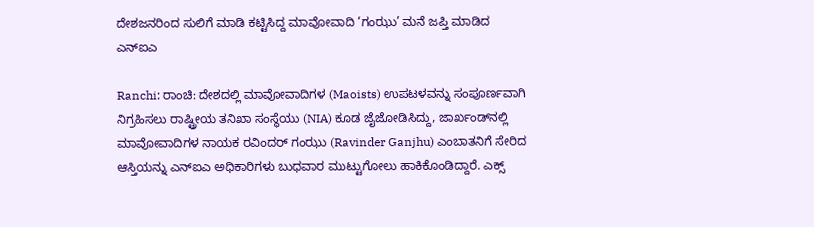ದೇಶಜನರಿಂದ ಸುಲಿಗೆ ಮಾಡಿ ಕಟ್ಟಿಸಿದ್ದ ಮಾವೋವಾದಿ ‘ಗಂಝು’ ಮನೆ ಜಪ್ತಿ ಮಾಡಿದ ಎನ್‌ಐಎ

Ranchi: ರಾಂಚಿ: ದೇಶದಲ್ಲಿ ಮಾವೋವಾದಿಗಳ (Maoists) ಉಪಟಳವನ್ನು ಸಂಪೂರ್ಣವಾಗಿ ನಿಗ್ರಹಿಸಲು ರಾಷ್ಟ್ರೀಯ ತನಿಖಾ ಸಂಸ್ಥೆಯು (NIA) ಕೂಡ ಜೈಜೋಡಿಸಿದ್ದು, ಜಾರ್ಖಂಡ್‌ನಲ್ಲಿ ಮಾವೋವಾದಿಗಳ ನಾಯಕ ರವಿಂದರ್‌ ಗಂಝು (Ravinder Ganjhu) ಎಂಬಾತನಿಗೆ ಸೇರಿದ ಆಸ್ತಿಯನ್ನು ಎನ್‌ಐಎ ಅಧಿಕಾರಿಗಳು ಬುಧವಾರ ಮುಟ್ಟುಗೋಲು ಹಾಕಿಕೊಂಡಿದ್ದಾರೆ. ಎಕ್ಸ್‌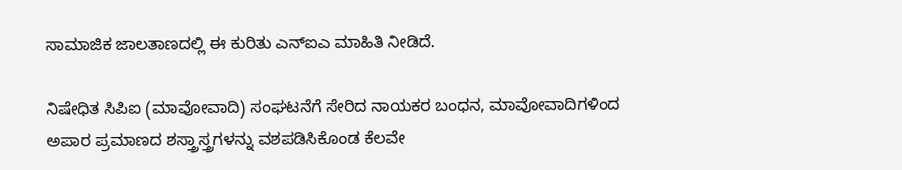ಸಾಮಾಜಿಕ ಜಾಲತಾಣದಲ್ಲಿ ಈ ಕುರಿತು ಎನ್‌ಐಎ ಮಾಹಿತಿ ನೀಡಿದೆ.

ನಿಷೇಧಿತ ಸಿಪಿಐ (ಮಾವೋವಾದಿ) ಸಂಘಟನೆಗೆ ಸೇರಿದ ನಾಯಕರ ಬಂಧನ, ಮಾವೋವಾದಿಗಳಿಂದ ಅಪಾರ ಪ್ರಮಾಣದ ಶಸ್ತ್ರಾಸ್ತ್ರಗಳನ್ನು ವಶಪಡಿಸಿಕೊಂಡ ಕೆಲವೇ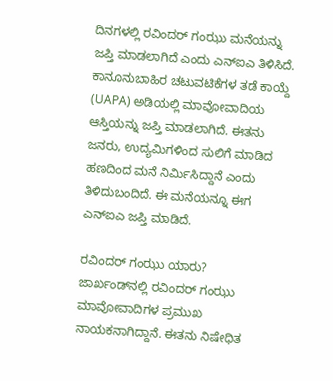ದಿನಗಳಲ್ಲಿ ರವಿಂದರ್‌ ಗಂಝು ಮನೆಯನ್ನು ಜಪ್ತಿ ಮಾಡಲಾಗಿದೆ ಎಂದು ಎನ್‌ಐಎ ತಿಳಿಸಿದೆ. ಕಾನೂನುಬಾಹಿರ ಚಟುವಟಿಕೆಗಳ ತಡೆ ಕಾಯ್ದೆ (UAPA) ಅಡಿಯಲ್ಲಿ ಮಾವೋವಾದಿಯ ಆಸ್ತಿಯನ್ನು ಜಪ್ತಿ ಮಾಡಲಾಗಿದೆ. ಈತನು ಜನರು, ಉದ್ಯಮಿಗಳಿಂದ ಸುಲಿಗೆ ಮಾಡಿದ ಹಣದಿಂದ ಮನೆ ನಿರ್ಮಿಸಿದ್ದಾನೆ ಎಂದು ತಿಳಿದುಬಂದಿದೆ. ಈ ಮನೆಯನ್ನೂ ಈಗ ಎನ್‌ಐಎ ಜಪ್ತಿ ಮಾಡಿದೆ.

ರವಿಂದರ್‌ ಗಂಝು ಯಾರು?
ಜಾರ್ಖಂಡ್‌ನಲ್ಲಿ ರವಿಂದರ್‌ ಗಂಝು ಮಾವೋವಾದಿಗಳ ಪ್ರಮುಖ ನಾಯಕನಾಗಿದ್ದಾನೆ. ಈತನು ನಿಷೇಧಿತ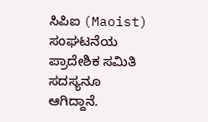ಸಿಪಿಐ (Maoist) ಸಂಘಟನೆಯ ಪ್ರಾದೇಶಿಕ ಸಮಿತಿ ಸದಸ್ಯನೂ ಆಗಿದ್ದಾನೆ.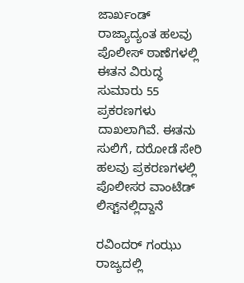ಜಾರ್ಖಂಡ್‌ ರಾಜ್ಯಾದ್ಯಂತ ಹಲವು ಪೊಲೀಸ್‌ ಠಾಣೆಗಳಲ್ಲಿ ಈತನ ವಿರುದ್ಧ ಸುಮಾರು 55 ಪ್ರಕರಣಗಳು ದಾಖಲಾಗಿವೆ. ಈತನು ಸುಲಿಗೆ, ದರೋಡೆ ಸೇರಿ ಹಲವು ಪ್ರಕರಣಗಳಲ್ಲಿ ಪೊಲೀಸರ ವಾಂಟೆಡ್‌ ಲಿಸ್ಟ್‌ನಲ್ಲಿದ್ದಾನೆ

ರವಿಂದರ್‌ ಗಂಝು ರಾಜ್ಯದಲ್ಲಿ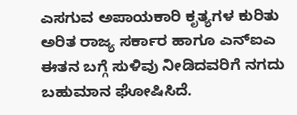ಎಸಗುವ ಅಪಾಯಕಾರಿ ಕೃತ್ಯಗಳ ಕುರಿತು ಅರಿತ ರಾಜ್ಯ ಸರ್ಕಾರ ಹಾಗೂ ಎನ್‌ಐಎ ಈತನ ಬಗ್ಗೆ ಸುಳಿವು ನೀಡಿದವರಿಗೆ ನಗದು ಬಹುಮಾನ ಘೋಷಿಸಿದೆ.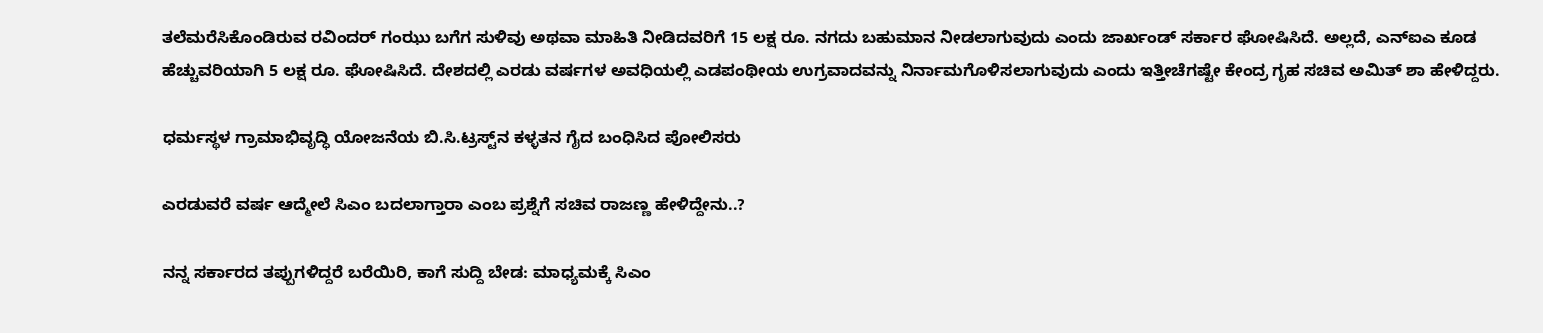ತಲೆಮರೆಸಿಕೊಂಡಿರುವ ರವಿಂದರ್‌ ಗಂಝು ಬಗೆಗ ಸುಳಿವು ಅಥವಾ ಮಾಹಿತಿ ನೀಡಿದವರಿಗೆ 15 ಲಕ್ಷ ರೂ. ನಗದು ಬಹುಮಾನ ನೀಡಲಾಗುವುದು ಎಂದು ಜಾರ್ಖಂಡ್‌ ಸರ್ಕಾರ ಘೋಷಿಸಿದೆ. ಅಲ್ಲದೆ, ಎನ್‌ಐಎ ಕೂಡ ಹೆಚ್ಚುವರಿಯಾಗಿ 5 ಲಕ್ಷ ರೂ. ಘೋಷಿಸಿದೆ. ದೇಶದಲ್ಲಿ ಎರಡು ವರ್ಷಗಳ ಅವಧಿಯಲ್ಲಿ ಎಡಪಂಥೀಯ ಉಗ್ರವಾದವನ್ನು ನಿರ್ನಾಮಗೊಳಿಸಲಾಗುವುದು ಎಂದು ಇತ್ತೀಚೆಗಷ್ಟೇ ಕೇಂದ್ರ ಗೃಹ ಸಚಿವ ಅಮಿತ್‌ ಶಾ ಹೇಳಿದ್ದರು.

ಧರ್ಮಸ್ಥಳ ಗ್ರಾಮಾಭಿವೃದ್ಧಿ ಯೋಜನೆಯ ಬಿ.ಸಿ.ಟ್ರಸ್ಟ್‌ನ ಕಳ್ಳತನ ಗೈದ ಬಂಧಿಸಿದ ಪೋಲಿಸರು

ಎರಡುವರೆ ವರ್ಷ ಆದ್ಮೇಲೆ ಸಿಎಂ ಬದಲಾಗ್ತಾರಾ ಎಂಬ ಪ್ರಶ್ನೆಗೆ ಸಚಿವ ರಾಜಣ್ಣ ಹೇಳಿದ್ದೇನು..?

ನನ್ನ ಸರ್ಕಾರದ ತಪ್ಪುಗಳಿದ್ದರೆ ಬರೆಯಿರಿ, ಕಾಗೆ ಸುದ್ದಿ ಬೇಡ: ಮಾಧ್ಯಮಕ್ಕೆ ಸಿಎಂ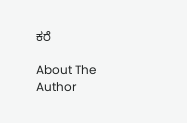ಕರೆ

About The Author